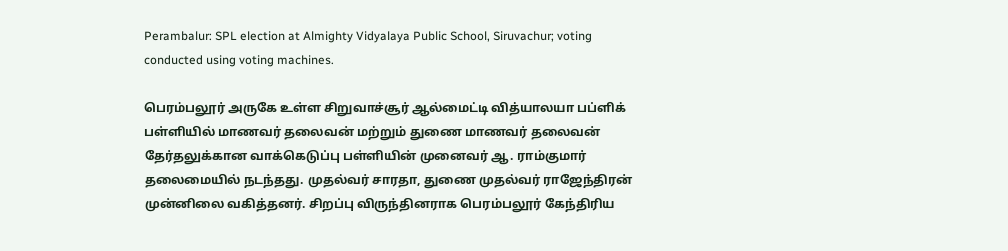Perambalur: SPL election at Almighty Vidyalaya Public School, Siruvachur; voting conducted using voting machines.

பெரம்பலூர் அருகே உள்ள சிறுவாச்சூர் ஆல்மைட்டி வித்யாலயா பப்ளிக் பள்ளியில் மாணவர் தலைவன் மற்றும் துணை மாணவர் தலைவன் தேர்தலுக்கான வாக்கெடுப்பு பள்ளியின் முனைவர் ஆ. ராம்குமார் தலைமையில் நடந்தது. முதல்வர் சாரதா, துணை முதல்வர் ராஜேந்திரன் முன்னிலை வகித்தனர். சிறப்பு விருந்தினராக பெரம்பலூர் கேந்திரிய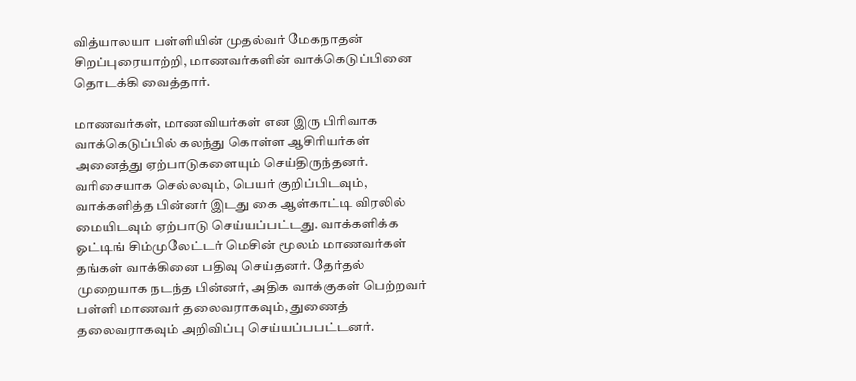வித்யாலயா பள்ளியின் முதல்வர் மேகநாதன் சிறப்புரையாற்றி, மாணவர்களின் வாக்கெடுப்பினை தொடக்கி வைத்தார்.

மாணவர்கள், மாணவியர்கள் என இரு பிரிவாக வாக்கெடுப்பில் கலந்து கொள்ள ஆசிரியர்கள் அனைத்து ஏற்பாடுகளையும் செய்திருந்தனர். வரிசையாக செல்லவும், பெயர் குறிப்பிடவும், வாக்களித்த பின்னர் இடது கை ஆள்காட்டி விரலில் மையிடவும் ஏற்பாடு செய்யப்பட்டது. வாக்களிக்க ஓட்டிங் சிம்முலேட்டர் மெசின் மூலம் மாணவர்கள் தங்கள் வாக்கினை பதிவு செய்தனர். தேர்தல் முறையாக நடந்த பின்னர், அதிக வாக்குகள் பெற்றவர் பள்ளி மாணவர் தலைவராகவும், துணைத் தலைவராகவும் அறிவிப்பு செய்யப்பபட்டனர்.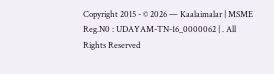Copyright 2015 - © 2026 — Kaalaimalar | MSME Reg.N0 : UDAYAM-TN-16_0000062 | . All Rights Reserved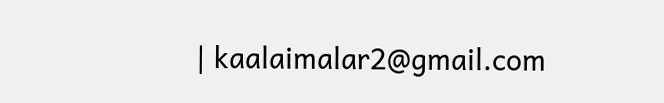| kaalaimalar2@gmail.com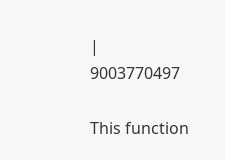| 9003770497

This function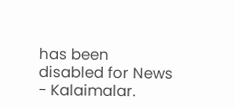has been disabled for News - Kalaimalar.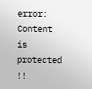error: Content is protected !!